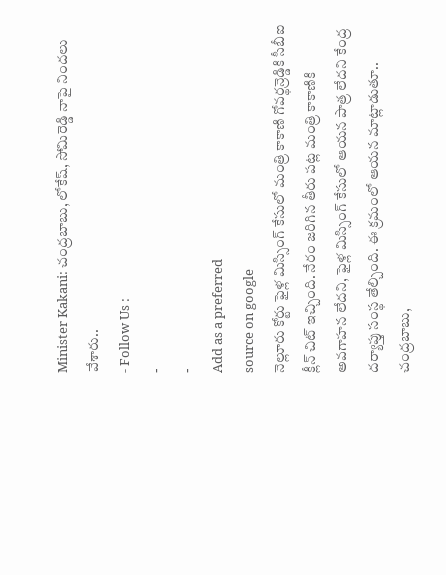Minister Kakani: చంద్రబాబు, లోకేష్, సోమిరెడ్డి నాపై నిందలు వేశారు..
- Follow Us :
-
-
Add as a preferred
source on google
నెల్లూరు కోర్టు ఫైళ్ల మిస్సింగ్ కేసులో మంత్రి కాకాణి గోవర్థన్రెడ్డికి సీబీఐ క్లీన్ చిట్ ఇచ్చింది. నేరం జరిగిన తీరు పట్ల మంత్రి కాకాణికి అవగాహన లేదని, ఫైళ్ల మిస్సింగ్ కేసులో ఆయన పాత్ర లేదని కేంద్ర దర్యాప్తు సంస్థ తేల్చింది. ఈ క్రమంలో ఆయన మాట్లాడుతూ.. చంద్రబాబు,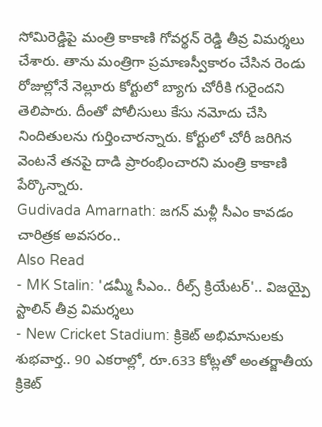సోమిరెడ్డిపై మంత్రి కాకాణి గోవర్థన్ రెడ్డి తీవ్ర విమర్శలు చేశారు. తాను మంత్రిగా ప్రమాణస్వీకారం చేసిన రెండు రోజుల్లోనే నెల్లూరు కోర్టులో బ్యాగు చోరీకి గురైందని తెలిపారు. దీంతో పోలీసులు కేసు నమోదు చేసి నిందితులను గుర్తించారన్నారు. కోర్టులో చోరీ జరిగిన వెంటనే తనపై దాడి ప్రారంభించారని మంత్రి కాకాణి పేర్కొన్నారు.
Gudivada Amarnath: జగన్ మళ్లీ సీఎం కావడం చారిత్రక అవసరం..
Also Read
- MK Stalin: 'డమ్మీ సీఎం.. రీల్స్ క్రియేటర్'.. విజయ్పై స్టాలిన్ తీవ్ర విమర్శలు
- New Cricket Stadium: క్రికెట్ అభిమానులకు శుభవార్త.. 90 ఎకరాల్లో, రూ.633 కోట్లతో అంతర్జాతీయ క్రికెట్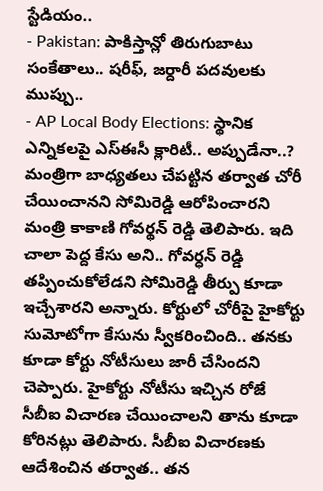స్టేడియం..
- Pakistan: పాకిస్తాన్లో తిరుగుబాటు సంకేతాలు.. షరీఫ్, జర్దారీ పదవులకు ముప్పు..
- AP Local Body Elections: స్థానిక ఎన్నికలపై ఎస్ఈసీ క్లారిటీ.. అప్పుడేనా..?
మంత్రిగా బాధ్యతలు చేపట్టిన తర్వాత చోరీ చేయించానని సోమిరెడ్డి ఆరోపించారని మంత్రి కాకాణి గోవర్థన్ రెడ్డి తెలిపారు. ఇది చాలా పెద్ద కేసు అని.. గోవర్ధన్ రెడ్డి తప్పించుకోలేడని సోమిరెడ్డి తీర్పు కూడా ఇచ్చేశారని అన్నారు. కోర్టులో చోరీపై హైకోర్టు సుమోటోగా కేసును స్వీకరించింది.. తనకు కూడా కోర్టు నోటీసులు జారీ చేసిందని చెప్పారు. హైకోర్టు నోటీసు ఇచ్చిన రోజే సీబీఐ విచారణ చేయించాలని తాను కూడా కోరినట్లు తెలిపారు. సీబీఐ విచారణకు ఆదేశించిన తర్వాత.. తన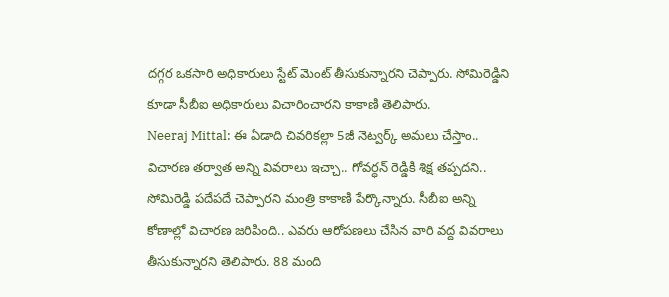దగ్గర ఒకసారి అధికారులు స్టేట్ మెంట్ తీసుకున్నారని చెప్పారు. సోమిరెడ్డిని కూడా సీబీఐ అధికారులు విచారించారని కాకాణి తెలిపారు.
Neeraj Mittal: ఈ ఏడాది చివరికల్లా 5జీ నెట్వర్క్ అమలు చేస్తాం..
విచారణ తర్వాత అన్ని వివరాలు ఇచ్చా.. గోవర్ధన్ రెడ్డికి శిక్ష తప్పదని.. సోమిరెడ్డి పదేపదే చెప్పారని మంత్రి కాకాణి పేర్కొన్నారు. సీబీఐ అన్ని కోణాల్లో విచారణ జరిపింది.. ఎవరు ఆరోపణలు చేసిన వారి వద్ద వివరాలు తీసుకున్నారని తెలిపారు. 88 మంది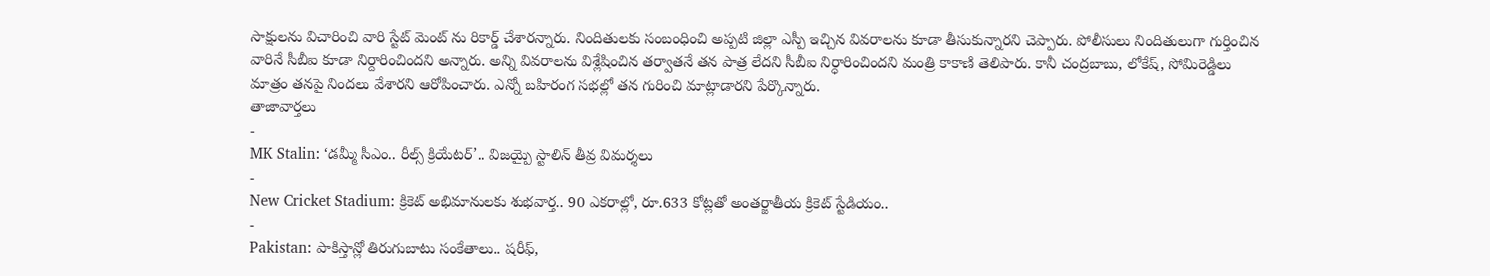సాక్షులను విచారించి వారి స్టేట్ మెంట్ ను రికార్డ్ చేశారన్నారు. నిందితులకు సంబంధించి అప్పటి జిల్లా ఎస్పీ ఇచ్చిన వివరాలను కూడా తీసుకున్నారని చెప్పారు. పోలీసులు నిందితులుగా గుర్తించిన వారినే సీబీఐ కూడా నిర్దారించిందని అన్నారు. అన్ని వివరాలను విశ్లేషించిన తర్వాతనే తన పాత్ర లేదని సీబీఐ నిర్ధారించిందని మంత్రి కాకాణి తెలిపారు. కానీ చంద్రబాబు, లోకేష్, సోమిరెడ్డిలు మాత్రం తనపై నిందలు వేశారని ఆరోపించారు. ఎన్నో బహిరంగ సభల్లో తన గురించి మాట్లాడారని పేర్కొన్నారు.
తాజావార్తలు
-
MK Stalin: ‘డమ్మీ సీఎం.. రీల్స్ క్రియేటర్’.. విజయ్పై స్టాలిన్ తీవ్ర విమర్శలు
-
New Cricket Stadium: క్రికెట్ అభిమానులకు శుభవార్త.. 90 ఎకరాల్లో, రూ.633 కోట్లతో అంతర్జాతీయ క్రికెట్ స్టేడియం..
-
Pakistan: పాకిస్తాన్లో తిరుగుబాటు సంకేతాలు.. షరీఫ్,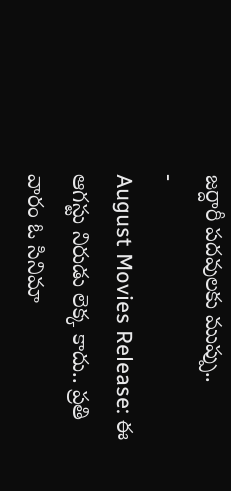జర్దారీ పదవులకు ముప్పు..
-
August Movies Release: ఈ ఆగస్టు నిరుడు లెక్క కాదు.. ప్రతి వారం ఓ సినిమా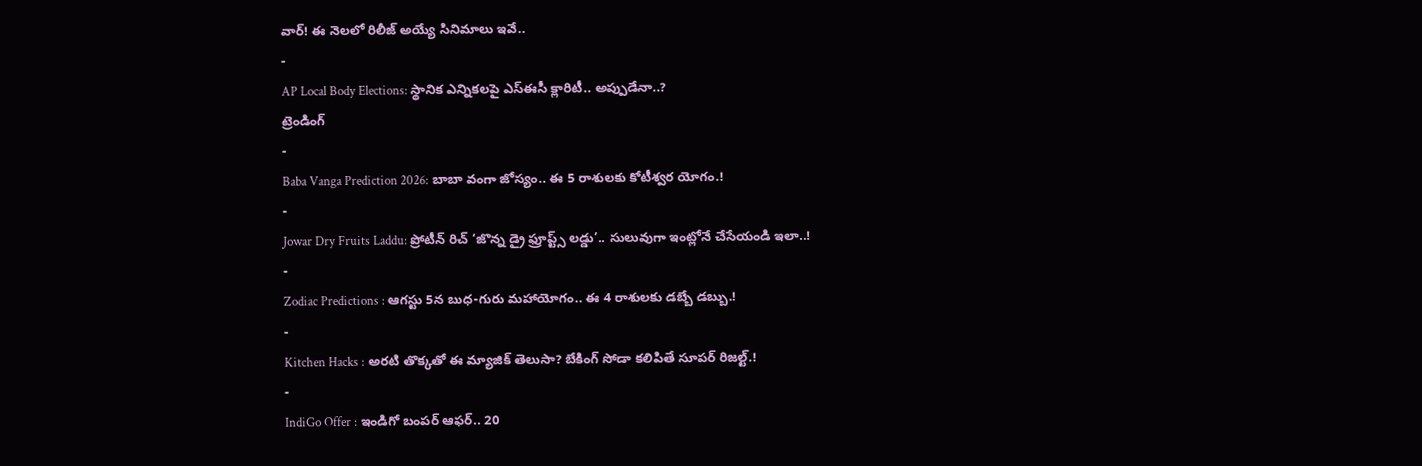వార్! ఈ నెలలో రిలీజ్ అయ్యే సినిమాలు ఇవే..
-
AP Local Body Elections: స్థానిక ఎన్నికలపై ఎస్ఈసీ క్లారిటీ.. అప్పుడేనా..?
ట్రెండింగ్
-
Baba Vanga Prediction 2026: బాబా వంగా జోస్యం.. ఈ 5 రాశులకు కోటీశ్వర యోగం.!
-
Jowar Dry Fruits Laddu: ప్రోటీన్ రిచ్ ‘జొన్న డ్రై ఫ్రూప్ట్స్ లడ్డు’.. సులువుగా ఇంట్లోనే చేసేయండి ఇలా..!
-
Zodiac Predictions : ఆగస్టు 5న బుధ-గురు మహాయోగం.. ఈ 4 రాశులకు డబ్బే డబ్బు.!
-
Kitchen Hacks : అరటి తొక్కతో ఈ మ్యాజిక్ తెలుసా? బేకింగ్ సోడా కలిపితే సూపర్ రిజల్ట్.!
-
IndiGo Offer : ఇండిగో బంపర్ ఆఫర్.. 20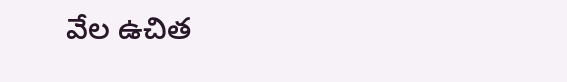వేల ఉచిత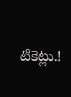టికెట్లు.!